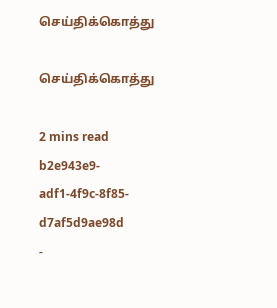செய்திக்கொத்து

செய்திக்கொத்து

2 mins read
b2e943e9-adf1-4f9c-8f85-d7af5d9ae98d
-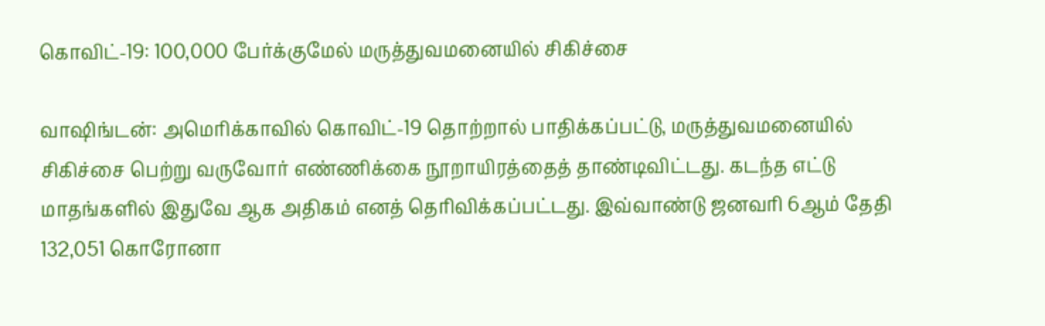கொவிட்-19: 100,000 பேர்க்குமேல் மருத்துவமனையில் சிகிச்சை

வாஷிங்டன்: அமெரிக்காவில் கொவிட்-19 தொற்றால் பாதிக்கப்பட்டு, மருத்துவமனையில் சிகிச்சை பெற்று வருவோர் எண்ணிக்கை நூறாயிரத்தைத் தாண்டிவிட்டது. கடந்த எட்டு மாதங்களில் இதுவே ஆக அதிகம் எனத் தெரிவிக்கப்பட்டது. இவ்வாண்டு ஜனவரி 6ஆம் தேதி 132,051 கொரோனா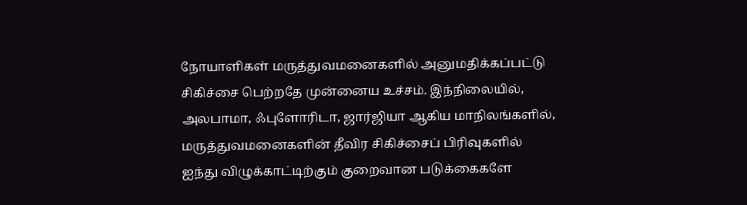நோயாளிகள் மருத்துவமனைகளில் அனுமதிக்கப்பட்டு சிகிச்சை பெற்றதே முன்னைய உச்சம். இந்நிலையில், அலபாமா, ஃபுளோரிடா, ஜார்ஜியா ஆகிய மாநிலங்களில், மருத்துவமனைகளின் தீவிர சிகிச்சைப் பிரிவுகளில் ஐந்து விழுக்காட்டிற்கும் குறைவான படுக்கைகளே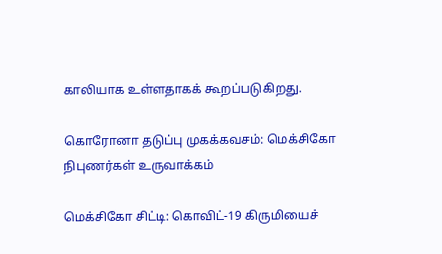காலியாக உள்ளதாகக் கூறப்படுகிறது.

கொரோனா தடுப்பு முகக்கவசம்: மெக்சிகோ நிபுணர்கள் உருவாக்கம்

மெக்சிகோ சிட்டி: கொவிட்-19 கிருமியைச்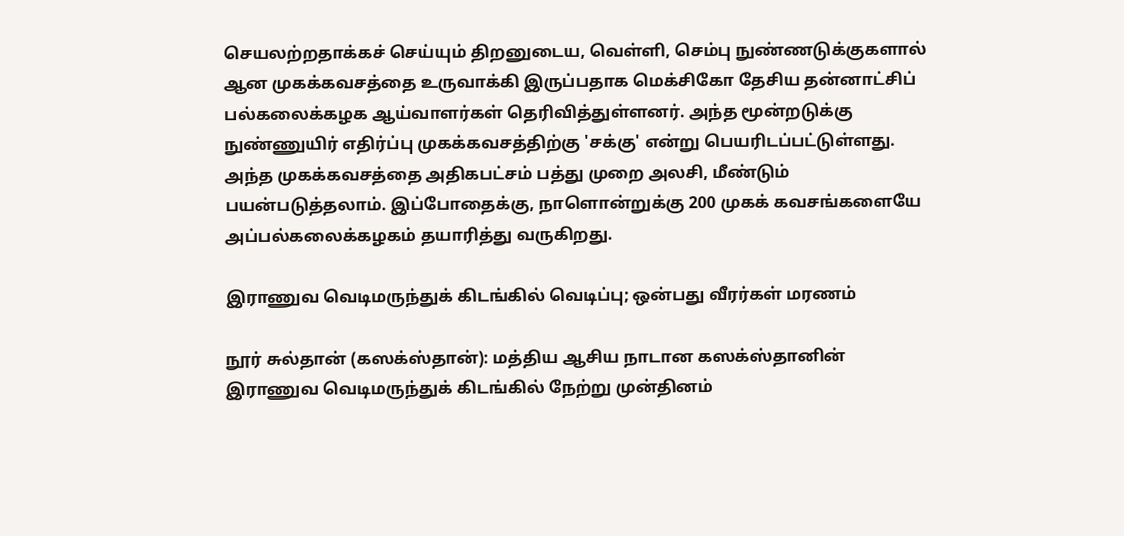செயலற்றதாக்கச் செய்யும் திறனுடைய, வெள்ளி, செம்பு நுண்ணடுக்குகளால் ஆன முகக்கவசத்தை உருவாக்கி இருப்பதாக மெக்சிகோ தேசிய தன்னாட்சிப் பல்கலைக்கழக ஆய்வாளர்கள் தெரிவித்துள்ளனர். அந்த மூன்றடுக்கு நுண்ணுயிர் எதிர்ப்பு முகக்கவசத்திற்கு 'சக்கு' என்று பெயரிடப்பட்டுள்ளது. அந்த முகக்கவசத்தை அதிகபட்சம் பத்து முறை அலசி, மீண்டும் பயன்படுத்தலாம். இப்போதைக்கு, நாளொன்றுக்கு 200 முகக் கவசங்களையே அப்பல்கலைக்கழகம் தயாரித்து வருகிறது.

இராணுவ வெடிமருந்துக் கிடங்கில் வெடிப்பு; ஒன்பது வீரர்கள் மரணம்

நூர் சுல்தான் (கஸக்ஸ்தான்): மத்திய ஆசிய நாடான கஸக்ஸ்தானின் இராணுவ வெடிமருந்துக் கிடங்கில் நேற்று முன்தினம்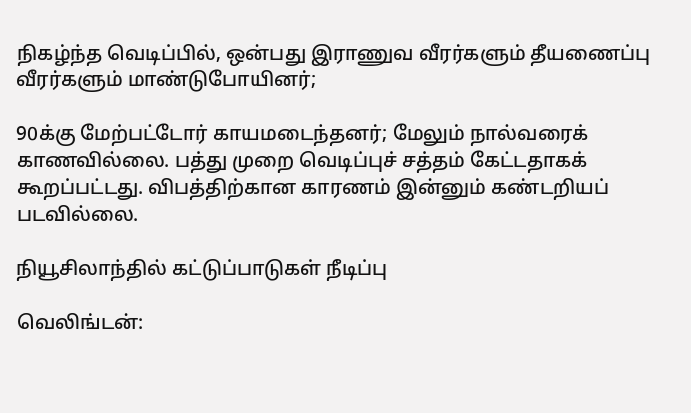நிகழ்ந்த வெடிப்பில், ஒன்பது இராணுவ வீரர்களும் தீயணைப்பு வீரர்களும் மாண்டுபோயினர்;

90க்கு மேற்பட்டோர் காயமடைந்தனர்; மேலும் நால்வரைக் காணவில்லை. பத்து முறை வெடிப்புச் சத்தம் கேட்டதாகக் கூறப்பட்டது. விபத்திற்கான காரணம் இன்னும் கண்டறியப் படவில்லை.

நியூசிலாந்தில் கட்டுப்பாடுகள் நீடிப்பு

வெலிங்டன்: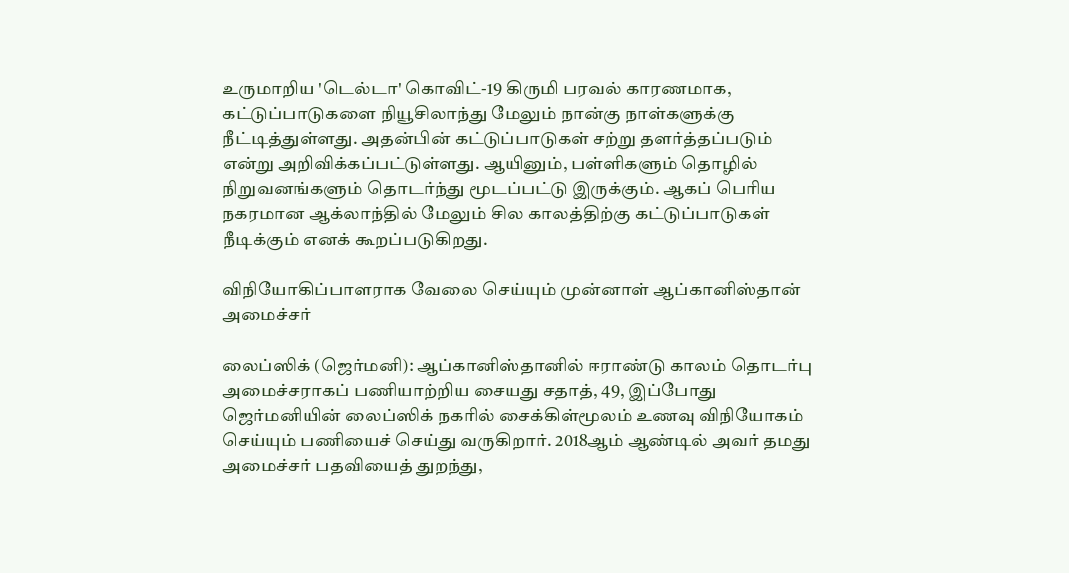உருமாறிய 'டெல்டா' கொவிட்-19 கிருமி பரவல் காரணமாக, கட்டுப்பாடுகளை நியூசிலாந்து மேலும் நான்கு நாள்களுக்கு நீட்டித்துள்ளது. அதன்பின் கட்டுப்பாடுகள் சற்று தளர்த்தப்படும் என்று அறிவிக்கப்பட்டுள்ளது. ஆயினும், பள்ளிகளும் தொழில் நிறுவனங்களும் தொடர்ந்து மூடப்பட்டு இருக்கும். ஆகப் பெரிய நகரமான ஆக்லாந்தில் மேலும் சில காலத்திற்கு கட்டுப்பாடுகள் நீடிக்கும் எனக் கூறப்படுகிறது.

விநியோகிப்பாளராக வேலை செய்யும் முன்னாள் ஆப்கானிஸ்தான் அமைச்சர்

லைப்ஸிக் (ஜெர்மனி): ஆப்கானிஸ்தானில் ஈராண்டு காலம் தொடர்பு அமைச்சராகப் பணியாற்றிய சையது சதாத், 49, இப்போது ஜெர்மனியின் லைப்ஸிக் நகரில் சைக்கிள்மூலம் உணவு விநியோகம் செய்யும் பணியைச் செய்து வருகிறார். 2018ஆம் ஆண்டில் அவர் தமது அமைச்சர் பதவியைத் துறந்து,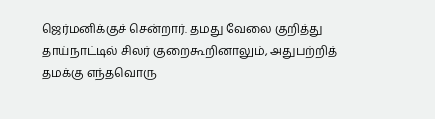ஜெர்மனிக்குச் சென்றார். தமது வேலை குறித்து தாய்நாட்டில் சிலர் குறைகூறினாலும், அதுபற்றித் தமக்கு எந்தவொரு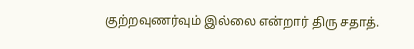குற்றவுணர்வும் இல்லை என்றார் திரு சதாத்.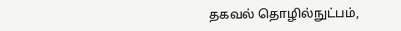தகவல் தொழில்நுட்பம்,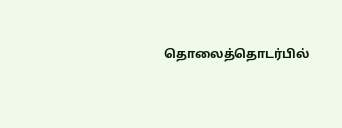தொலைத்தொடர்பில்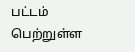பட்டம் பெற்றுள்ள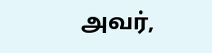அவர்,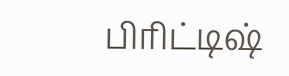பிரிட்டிஷ்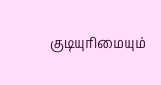குடியுரிமையும்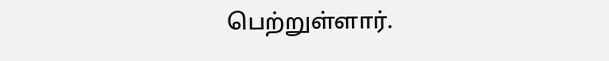பெற்றுள்ளார்.